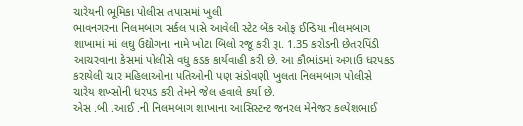ચારેયની ભૂમિકા પોલીસ તપાસમાં ખુલી
ભાવનગરના નિલમબાગ સર્કલ પાસે આવેલી સ્ટેટ બેંક ઓફ ઈન્ડિયા નીલમબાગ શાખામાં માં લઘુ ઉદ્યોગના નામે ખોટા બિલો રજૂ કરી રૂા. 1.35 કરોડની છેતરપિંડી આચરવાના કેસમાં પોલીસે વધુ કડક કાર્યવાહી કરી છે. આ કૌભાંડમાં અગાઉ ધરપકડ કરાયેલી ચાર મહિલાઓના પતિઓની પણ સંડોવણી ખુલતા નિલમબાગ પોલીસે ચારેય શખ્સોની ધરપડ કરી તેમને જેલ હવાલે કર્યા છે.
એસ .બી .આઈ .ની નિલમબાગ શાખાના આસિસ્ટન્ટ જનરલ મેનેજર કલ્પેશભાઈ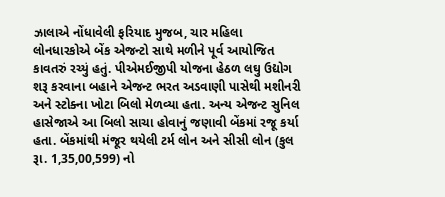ઝાલાએ નોંધાવેલી ફરિયાદ મુજબ, ચાર મહિલા લોનધારકોએ બેંક એજન્ટો સાથે મળીને પૂર્વ આયોજિત કાવતરું રચ્યું હતું. પીએમઈજીપી યોજના હેઠળ લઘુ ઉદ્યોગ શરૂ કરવાના બહાને એજન્ટ ભરત અડવાણી પાસેથી મશીનરી અને સ્ટોક્ના ખોટા બિલો મેળવ્યા હતા. અન્ય એજન્ટ સુનિલ હાસેજાએ આ બિલો સાચા હોવાનું જણાવી બેંકમાં રજૂ કર્યા હતા. બેંકમાંથી મંજૂર થયેલી ટર્મ લોન અને સીસી લોન (કુલ રૂા. 1,35,00,599) નો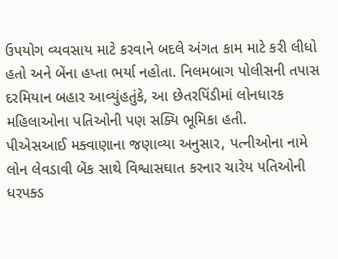ઉપયોગ વ્યવસાય માટે કરવાને બદલે અંગત કામ માટે કરી લીધો હતો અને બેંના હપ્તા ભર્યા નહોતા. નિલમબાગ પોલીસની તપાસ દરમિયાન બહાર આવ્યુંહતુંકે, આ છેતરપિંડીમાં લોનધારક મહિલાઓના પતિઓની પણ સક્યિ ભૂમિકા હતી.
પીએસઆઈ મક્વાણાના જણાવ્યા અનુસાર, પત્નીઓના નામે લોન લેવડાવી બેંક સાથે વિશ્વાસઘાત કરનાર ચારેય પતિઓની ધરપક્ડ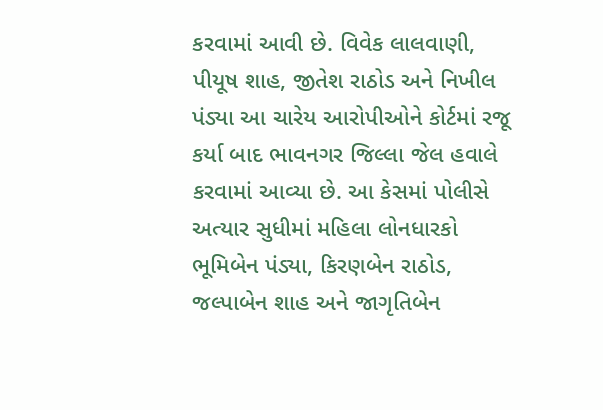કરવામાં આવી છે. વિવેક લાલવાણી, પીયૂષ શાહ, જીતેશ રાઠોડ અને નિખીલ પંડ્યા આ ચારેય આરોપીઓને કોર્ટમાં રજૂ કર્યા બાદ ભાવનગર જિલ્લા જેલ હવાલે કરવામાં આવ્યા છે. આ કેસમાં પોલીસે અત્યાર સુધીમાં મહિલા લોનધારકો ભૂમિબેન પંડ્યા, કિરણબેન રાઠોડ, જલ્પાબેન શાહ અને જાગૃતિબેન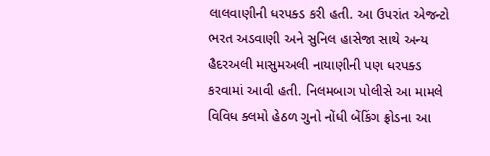લાલવાણીની ધરપક્ડ કરી હતી. આ ઉપરાંત એજન્ટો ભરત અડવાણી અને સુનિલ હાસેજા સાથે અન્ય હૈદરઅલી માસુમઅલી નાયાણીની પણ ધરપક્ડ કરવામાં આવી હતી. નિલમબાગ પોલીસે આ મામલે વિવિધ ક્લમો હેઠળ ગુનો નોંધી બેંકિંગ ફ્રોડના આ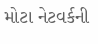મોટા નેટવર્કની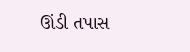ઊંડી તપાસ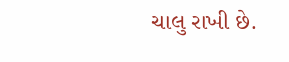ચાલુ રાખી છે.